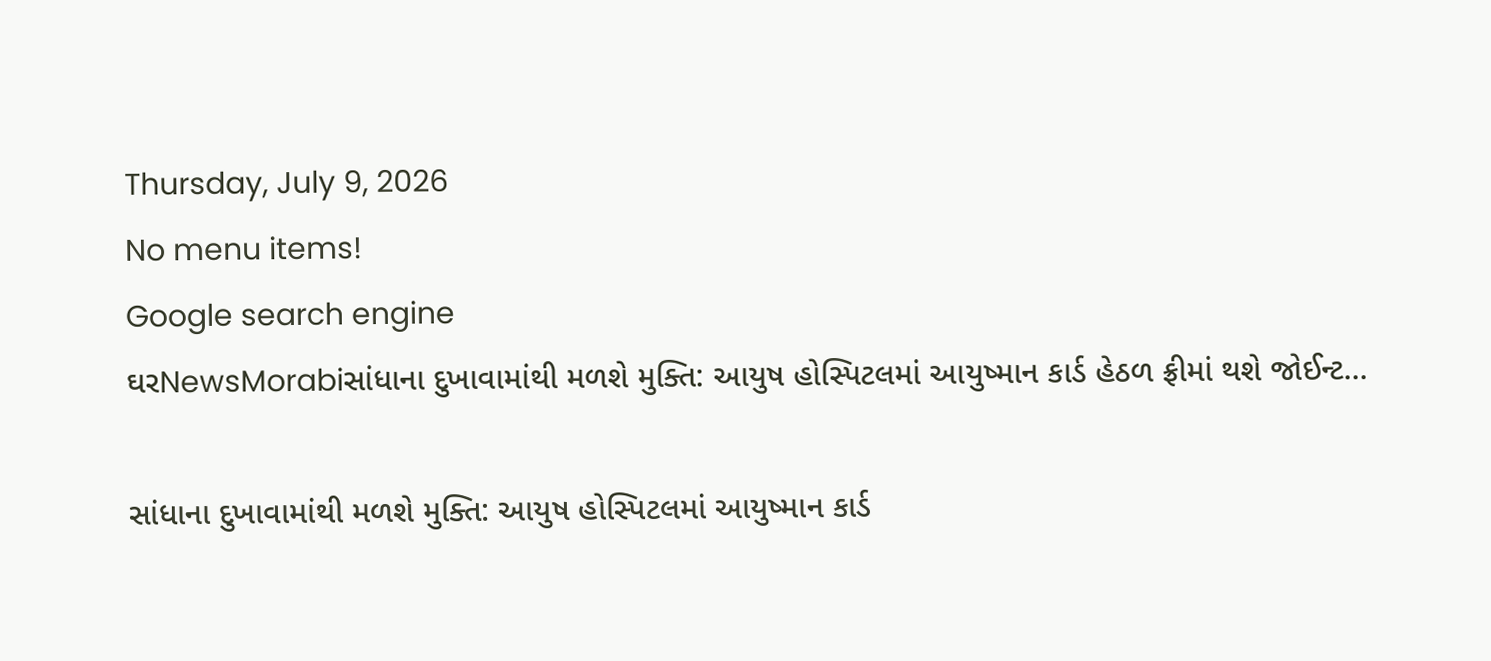Thursday, July 9, 2026
No menu items!
Google search engine
ઘરNewsMorabiસાંધાના દુખાવામાંથી મળશે મુક્તિ: આયુષ હોસ્પિટલમાં આયુષ્માન કાર્ડ હેઠળ ફ્રીમાં થશે જોઈન્ટ...

સાંધાના દુખાવામાંથી મળશે મુક્તિ: આયુષ હોસ્પિટલમાં આયુષ્માન કાર્ડ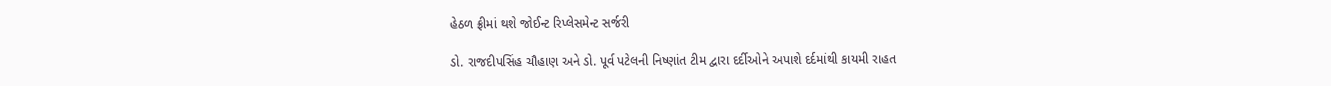હેઠળ ફ્રીમાં થશે જોઈન્ટ રિપ્લેસમેન્ટ સર્જરી

ડો. રાજદીપસિંહ ચૌહાણ અને ડો. પૂર્વ પટેલની નિષ્ણાંત ટીમ દ્વારા દર્દીઓને અપાશે દર્દમાંથી કાયમી રાહત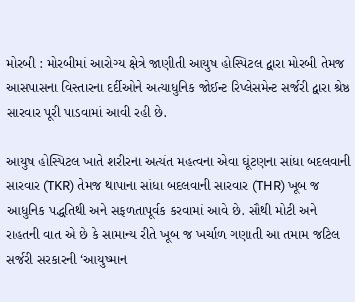મોરબી : મોરબીમાં આરોગ્ય ક્ષેત્રે જાણીતી આયુષ હોસ્પિટલ દ્વારા મોરબી તેમજ આસપાસના વિસ્તારના દર્દીઓને અત્યાધુનિક જોઈન્ટ રિપ્લેસમેન્ટ સર્જરી દ્વારા શ્રેષ્ઠ સારવાર પૂરી પાડવામાં આવી રહી છે.

આયુષ હોસ્પિટલ ખાતે શરીરના અત્યંત મહત્વના એવા ઘૂંટણના સાંધા બદલવાની સારવાર (TKR) તેમજ થાપાના સાંધા બદલવાની સારવાર (THR) ખૂબ જ આધુનિક પદ્ધતિથી અને સફળતાપૂર્વક કરવામાં આવે છે. સૌથી મોટી અને રાહતની વાત એ છે કે સામાન્ય રીતે ખૂબ જ ખર્ચાળ ગણાતી આ તમામ જટિલ સર્જરી સરકારની ‘આયુષ્માન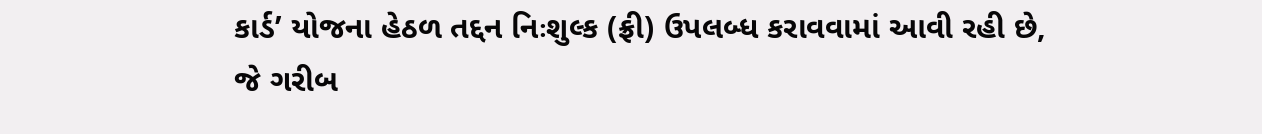કાર્ડ’ યોજના હેઠળ તદ્દન નિઃશુલ્ક (ફ્રી) ઉપલબ્ધ કરાવવામાં આવી રહી છે, જે ગરીબ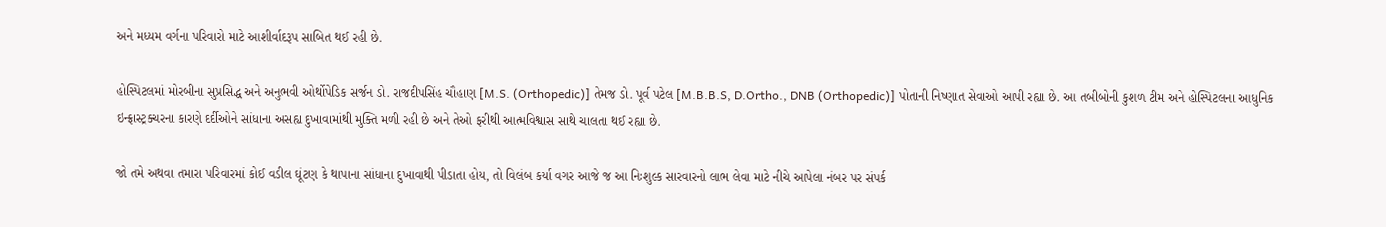અને મધ્યમ વર્ગના પરિવારો માટે આશીર્વાદરૂપ સાબિત થઈ રહી છે.

હોસ્પિટલમાં મોરબીના સુપ્રસિદ્ધ અને અનુભવી ઓર્થોપેડિક સર્જન ડો. રાજદીપસિંહ ચૌહાણ [M.S. (Orthopedic)] તેમજ ડો. પૂર્વ પટેલ [M.B.B.S, D.Ortho., DNB (Orthopedic)] પોતાની નિષ્ણાત સેવાઓ આપી રહ્યા છે. આ તબીબોની કુશળ ટીમ અને હોસ્પિટલના આધુનિક ઇન્ફ્રાસ્ટ્રક્ચરના કારણે દર્દીઓને સાંધાના અસહ્ય દુખાવામાંથી મુક્તિ મળી રહી છે અને તેઓ ફરીથી આત્મવિશ્વાસ સાથે ચાલતા થઈ રહ્યા છે.

જો તમે અથવા તમારા પરિવારમાં કોઈ વડીલ ઘૂંટણ કે થાપાના સાંધાના દુખાવાથી પીડાતા હોય, તો વિલંબ કર્યા વગર આજે જ આ નિઃશુલ્ક સારવારનો લાભ લેવા માટે નીચે આપેલા નંબર પર સંપર્ક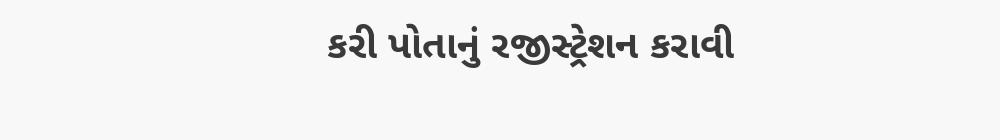કરી પોતાનું રજીસ્ટ્રેશન કરાવી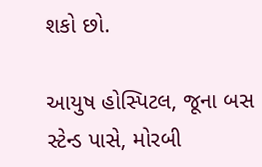શકો છો.

આયુષ હોસ્પિટલ, જૂના બસ સ્ટેન્ડ પાસે, મોરબી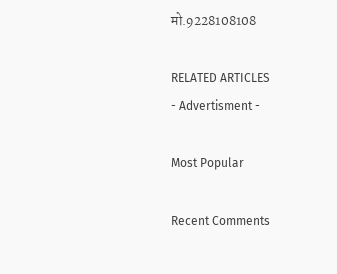मो.9228108108

RELATED ARTICLES
- Advertisment -

Most Popular

Recent Comments